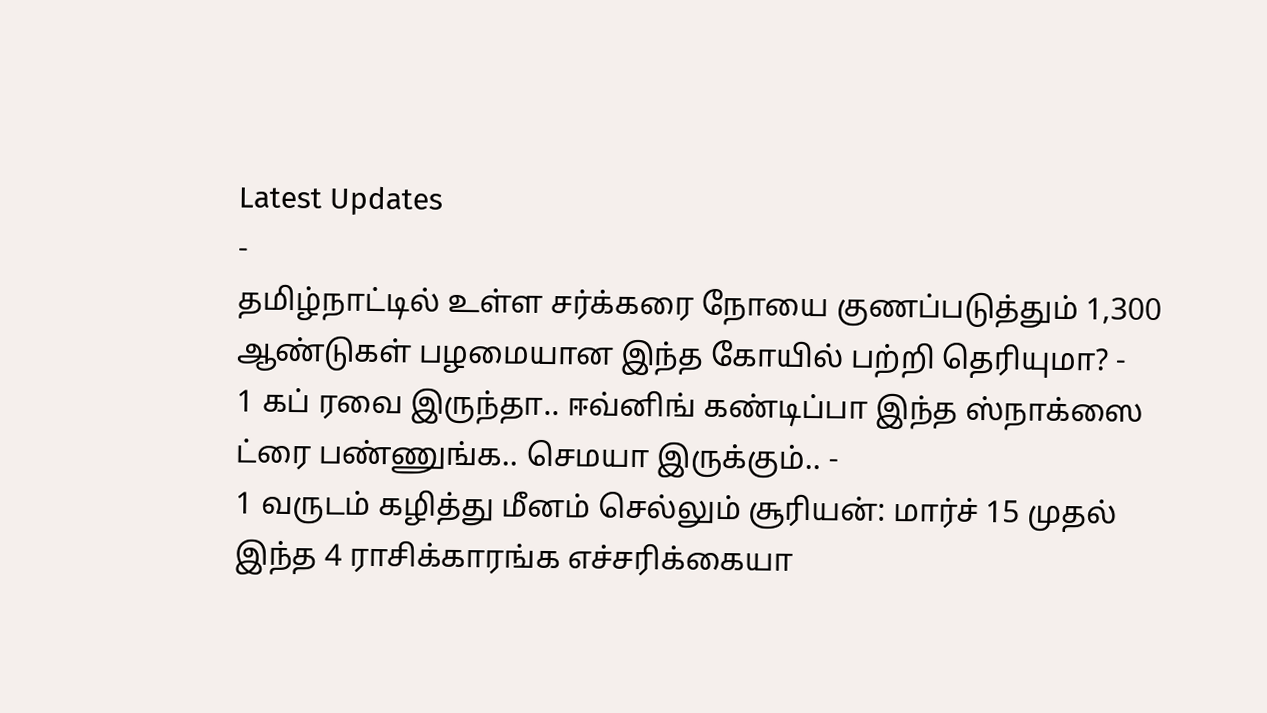Latest Updates
-
தமிழ்நாட்டில் உள்ள சர்க்கரை நோயை குணப்படுத்தும் 1,300 ஆண்டுகள் பழமையான இந்த கோயில் பற்றி தெரியுமா? -
1 கப் ரவை இருந்தா.. ஈவ்னிங் கண்டிப்பா இந்த ஸ்நாக்ஸை ட்ரை பண்ணுங்க.. செமயா இருக்கும்.. -
1 வருடம் கழித்து மீனம் செல்லும் சூரியன்: மார்ச் 15 முதல் இந்த 4 ராசிக்காரங்க எச்சரிக்கையா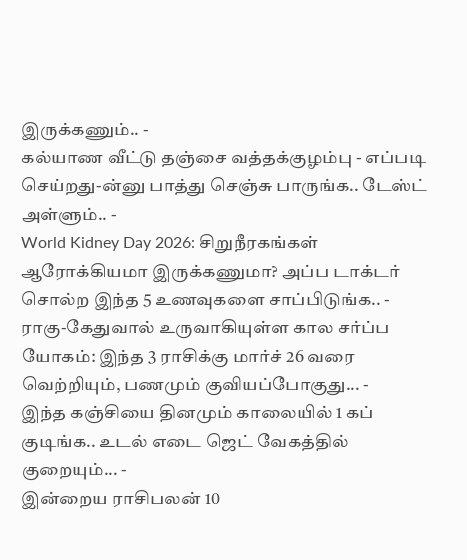இருக்கணும்.. -
கல்யாண வீட்டு தஞ்சை வத்தக்குழம்பு - எப்படி செய்றது-ன்னு பாத்து செஞ்சு பாருங்க.. டேஸ்ட் அள்ளும்.. -
World Kidney Day 2026: சிறுநீரகங்கள் ஆரோக்கியமா இருக்கணுமா? அப்ப டாக்டர் சொல்ற இந்த 5 உணவுகளை சாப்பிடுங்க.. -
ராகு-கேதுவால் உருவாகியுள்ள கால சர்ப்ப யோகம்: இந்த 3 ராசிக்கு மார்ச் 26 வரை வெற்றியும், பணமும் குவியப்போகுது... -
இந்த கஞ்சியை தினமும் காலையில் 1 கப் குடிங்க.. உடல் எடை ஜெட் வேகத்தில் குறையும்... -
இன்றைய ராசிபலன் 10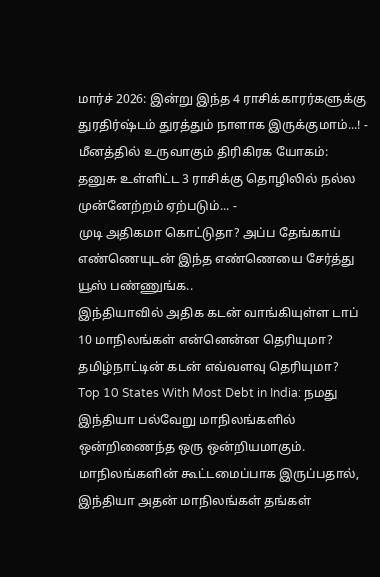மார்ச் 2026: இன்று இந்த 4 ராசிக்காரர்களுக்கு துரதிர்ஷ்டம் துரத்தும் நாளாக இருக்குமாம்...! -
மீனத்தில் உருவாகும் திரிகிரக யோகம்: தனுசு உள்ளிட்ட 3 ராசிக்கு தொழிலில் நல்ல முன்னேற்றம் ஏற்படும்... -
முடி அதிகமா கொட்டுதா? அப்ப தேங்காய் எண்ணெயுடன் இந்த எண்ணெயை சேர்த்து யூஸ் பண்ணுங்க..
இந்தியாவில் அதிக கடன் வாங்கியுள்ள டாப் 10 மாநிலங்கள் என்னென்ன தெரியுமா? தமிழ்நாட்டின் கடன் எவ்வளவு தெரியுமா?
Top 10 States With Most Debt in India: நமது இந்தியா பல்வேறு மாநிலங்களில் ஒன்றிணைந்த ஒரு ஒன்றியமாகும். மாநிலங்களின் கூட்டமைப்பாக இருப்பதால், இந்தியா அதன் மாநிலங்கள் தங்கள்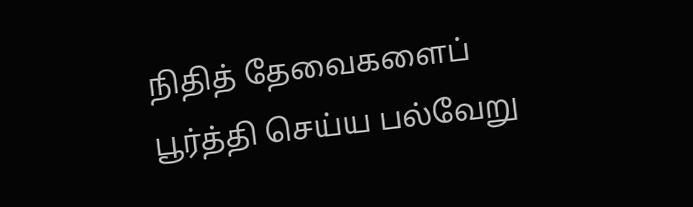நிதித் தேவைகளைப் பூர்த்தி செய்ய பல்வேறு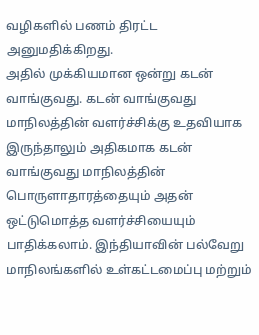வழிகளில் பணம் திரட்ட அனுமதிக்கிறது.
அதில் முக்கியமான ஒன்று கடன் வாங்குவது. கடன் வாங்குவது மாநிலத்தின் வளர்ச்சிக்கு உதவியாக இருந்தாலும் அதிகமாக கடன் வாங்குவது மாநிலத்தின் பொருளாதாரத்தையும் அதன் ஒட்டுமொத்த வளர்ச்சியையும் பாதிக்கலாம். இந்தியாவின் பல்வேறு மாநிலங்களில் உள்கட்டமைப்பு மற்றும்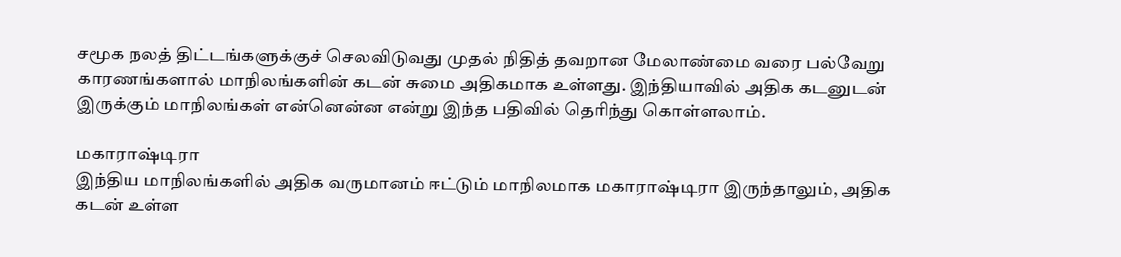சமூக நலத் திட்டங்களுக்குச் செலவிடுவது முதல் நிதித் தவறான மேலாண்மை வரை பல்வேறு காரணங்களால் மாநிலங்களின் கடன் சுமை அதிகமாக உள்ளது. இந்தியாவில் அதிக கடனுடன் இருக்கும் மாநிலங்கள் என்னென்ன என்று இந்த பதிவில் தெரிந்து கொள்ளலாம்.

மகாராஷ்டிரா
இந்திய மாநிலங்களில் அதிக வருமானம் ஈட்டும் மாநிலமாக மகாராஷ்டிரா இருந்தாலும், அதிக கடன் உள்ள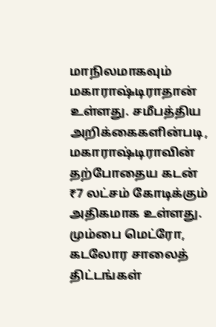மாநிலமாகவும் மகாராஷ்டிராதான் உள்ளது. சமீபத்திய அறிக்கைகளின்படி, மகாராஷ்டிராவின் தற்போதைய கடன் ₹7 லட்சம் கோடிக்கும் அதிகமாக உள்ளது. மும்பை மெட்ரோ, கடலோர சாலைத் திட்டங்கள்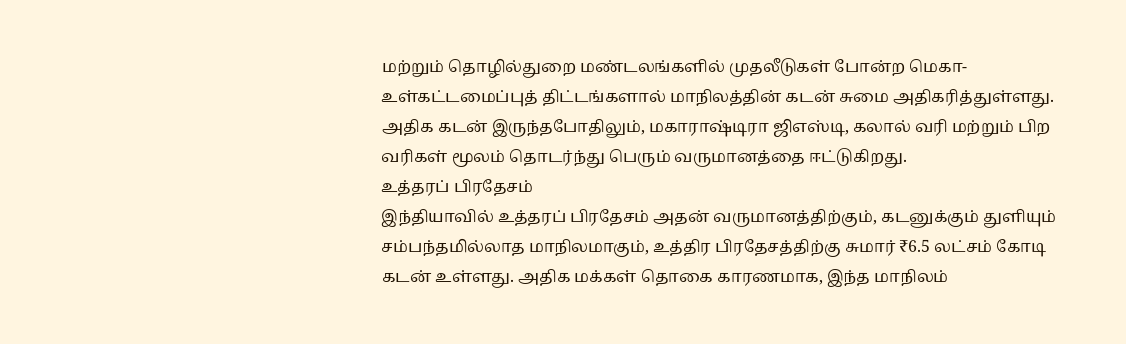மற்றும் தொழில்துறை மண்டலங்களில் முதலீடுகள் போன்ற மெகா-உள்கட்டமைப்புத் திட்டங்களால் மாநிலத்தின் கடன் சுமை அதிகரித்துள்ளது. அதிக கடன் இருந்தபோதிலும், மகாராஷ்டிரா ஜிஎஸ்டி, கலால் வரி மற்றும் பிற வரிகள் மூலம் தொடர்ந்து பெரும் வருமானத்தை ஈட்டுகிறது.
உத்தரப் பிரதேசம்
இந்தியாவில் உத்தரப் பிரதேசம் அதன் வருமானத்திற்கும், கடனுக்கும் துளியும் சம்பந்தமில்லாத மாநிலமாகும், உத்திர பிரதேசத்திற்கு சுமார் ₹6.5 லட்சம் கோடி கடன் உள்ளது. அதிக மக்கள் தொகை காரணமாக, இந்த மாநிலம்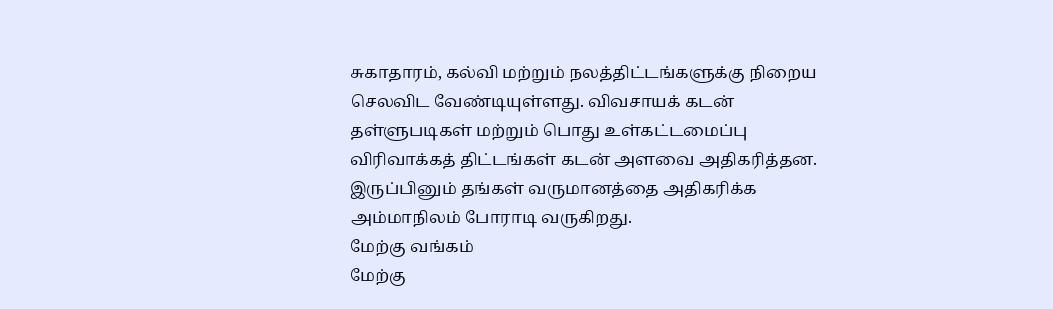சுகாதாரம், கல்வி மற்றும் நலத்திட்டங்களுக்கு நிறைய செலவிட வேண்டியுள்ளது. விவசாயக் கடன் தள்ளுபடிகள் மற்றும் பொது உள்கட்டமைப்பு விரிவாக்கத் திட்டங்கள் கடன் அளவை அதிகரித்தன. இருப்பினும் தங்கள் வருமானத்தை அதிகரிக்க அம்மாநிலம் போராடி வருகிறது.
மேற்கு வங்கம்
மேற்கு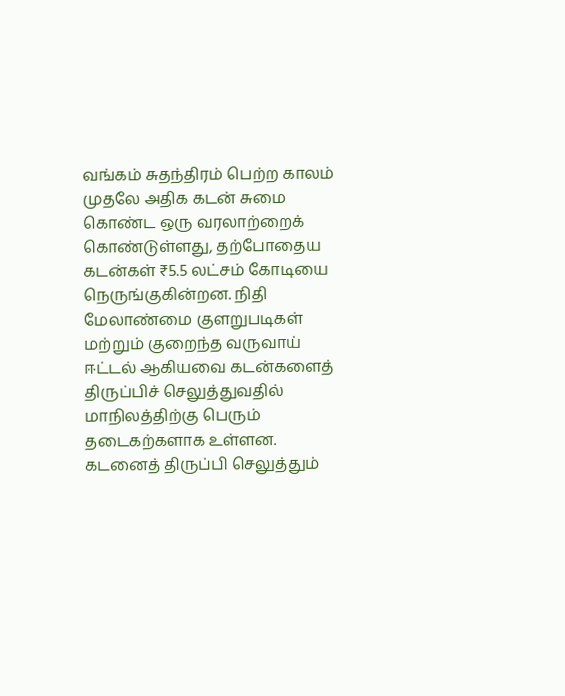வங்கம் சுதந்திரம் பெற்ற காலம் முதலே அதிக கடன் சுமை கொண்ட ஒரு வரலாற்றைக் கொண்டுள்ளது, தற்போதைய கடன்கள் ₹5.5 லட்சம் கோடியை நெருங்குகின்றன. நிதி மேலாண்மை குளறுபடிகள் மற்றும் குறைந்த வருவாய் ஈட்டல் ஆகியவை கடன்களைத் திருப்பிச் செலுத்துவதில் மாநிலத்திற்கு பெரும் தடைகற்களாக உள்ளன. கடனைத் திருப்பி செலுத்தும்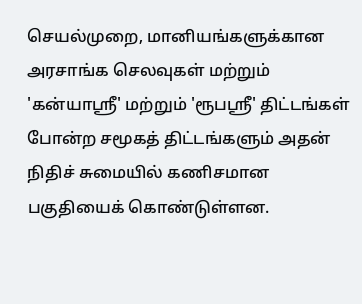செயல்முறை, மானியங்களுக்கான அரசாங்க செலவுகள் மற்றும் 'கன்யாஸ்ரீ' மற்றும் 'ரூபஸ்ரீ' திட்டங்கள் போன்ற சமூகத் திட்டங்களும் அதன் நிதிச் சுமையில் கணிசமான பகுதியைக் கொண்டுள்ளன.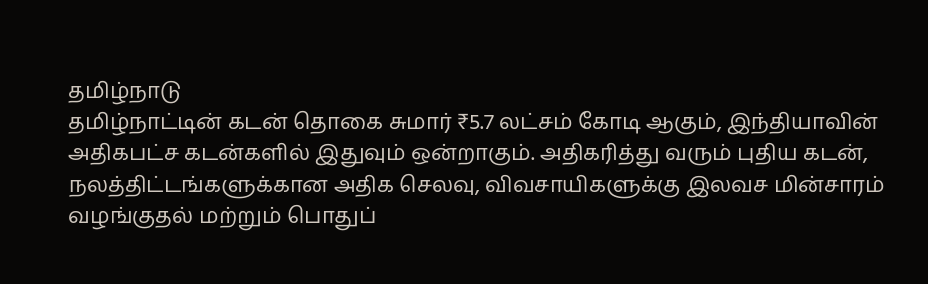தமிழ்நாடு
தமிழ்நாட்டின் கடன் தொகை சுமார் ₹5.7 லட்சம் கோடி ஆகும், இந்தியாவின் அதிகபட்ச கடன்களில் இதுவும் ஒன்றாகும். அதிகரித்து வரும் புதிய கடன், நலத்திட்டங்களுக்கான அதிக செலவு, விவசாயிகளுக்கு இலவச மின்சாரம் வழங்குதல் மற்றும் பொதுப்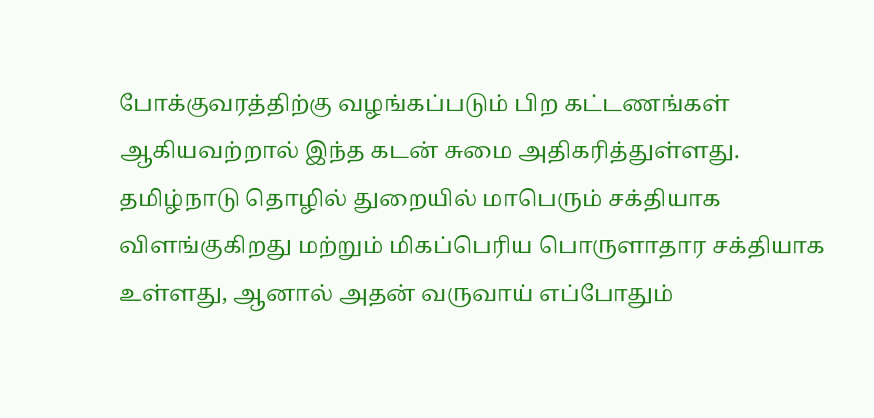போக்குவரத்திற்கு வழங்கப்படும் பிற கட்டணங்கள் ஆகியவற்றால் இந்த கடன் சுமை அதிகரித்துள்ளது. தமிழ்நாடு தொழில் துறையில் மாபெரும் சக்தியாக விளங்குகிறது மற்றும் மிகப்பெரிய பொருளாதார சக்தியாக உள்ளது, ஆனால் அதன் வருவாய் எப்போதும்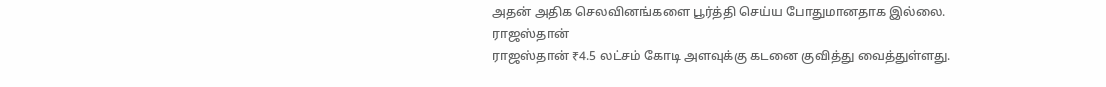அதன் அதிக செலவினங்களை பூர்த்தி செய்ய போதுமானதாக இல்லை.
ராஜஸ்தான்
ராஜஸ்தான் ₹4.5 லட்சம் கோடி அளவுக்கு கடனை குவித்து வைத்துள்ளது.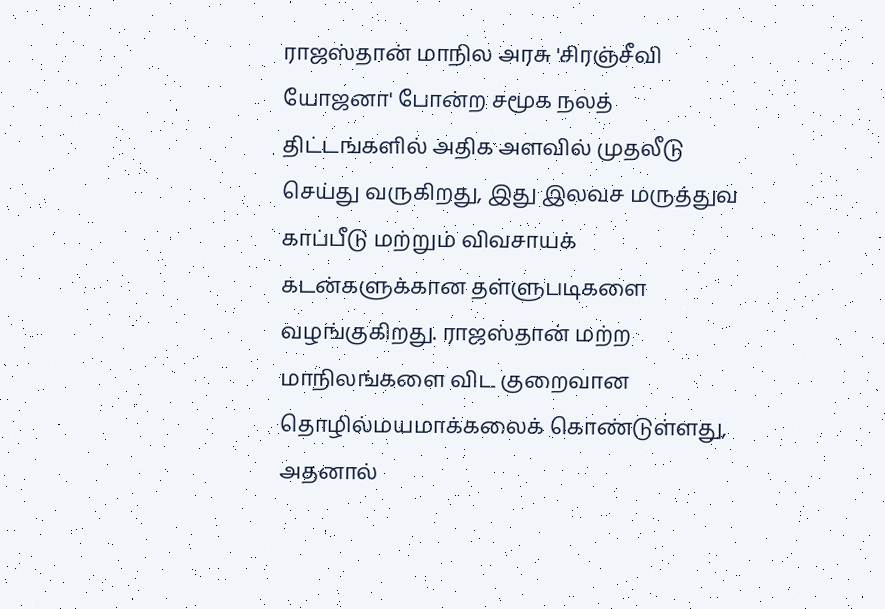ராஜஸ்தான் மாநில அரசு 'சிரஞ்சீவி யோஜனா' போன்ற சமூக நலத் திட்டங்களில் அதிக அளவில் முதலீடு செய்து வருகிறது, இது இலவச மருத்துவ காப்பீடு மற்றும் விவசாயக் கடன்களுக்கான தள்ளுபடிகளை வழங்குகிறது. ராஜஸ்தான் மற்ற மாநிலங்களை விட குறைவான தொழில்மயமாக்கலைக் கொண்டுள்ளது, அதனால்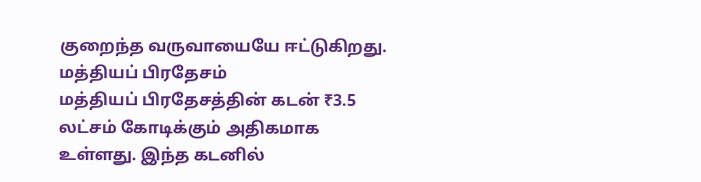குறைந்த வருவாயையே ஈட்டுகிறது.
மத்தியப் பிரதேசம்
மத்தியப் பிரதேசத்தின் கடன் ₹3.5 லட்சம் கோடிக்கும் அதிகமாக உள்ளது. இந்த கடனில்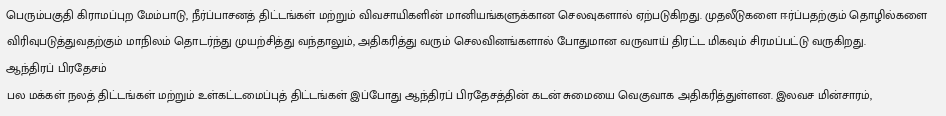பெரும்பகுதி கிராமப்புற மேம்பாடு, நீர்ப்பாசனத் திட்டங்கள் மற்றும் விவசாயிகளின் மானியங்களுக்கான செலவுகளால் ஏற்படுகிறது. முதலீடுகளை ஈர்ப்பதற்கும் தொழில்களை விரிவுபடுத்துவதற்கும் மாநிலம் தொடர்ந்து முயற்சித்து வந்தாலும், அதிகரித்து வரும் செலவினங்களால் போதுமான வருவாய் திரட்ட மிகவும் சிரமப்பட்டு வருகிறது.
ஆந்திரப் பிரதேசம்
பல மக்கள் நலத் திட்டங்கள் மற்றும் உள்கட்டமைப்புத் திட்டங்கள் இப்போது ஆந்திரப் பிரதேசத்தின் கடன் சுமையை வெகுவாக அதிகரித்துள்ளன. இலவச மின்சாரம்,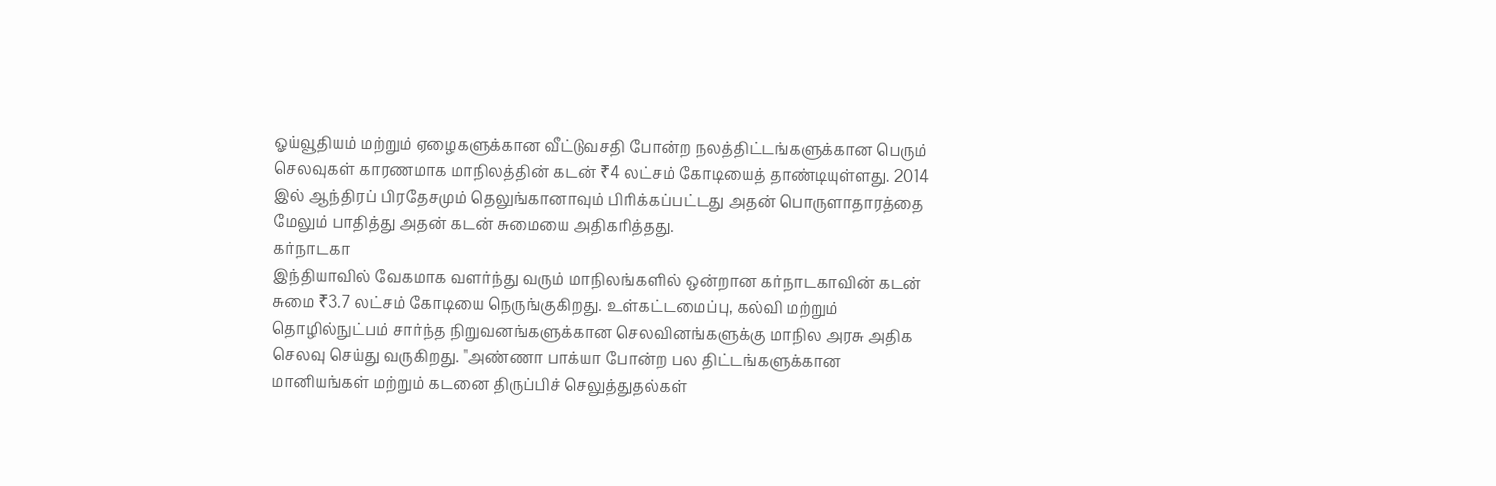ஓய்வூதியம் மற்றும் ஏழைகளுக்கான வீட்டுவசதி போன்ற நலத்திட்டங்களுக்கான பெரும் செலவுகள் காரணமாக மாநிலத்தின் கடன் ₹4 லட்சம் கோடியைத் தாண்டியுள்ளது. 2014 இல் ஆந்திரப் பிரதேசமும் தெலுங்கானாவும் பிரிக்கப்பட்டது அதன் பொருளாதாரத்தை மேலும் பாதித்து அதன் கடன் சுமையை அதிகரித்தது.
கர்நாடகா
இந்தியாவில் வேகமாக வளர்ந்து வரும் மாநிலங்களில் ஒன்றான கர்நாடகாவின் கடன் சுமை ₹3.7 லட்சம் கோடியை நெருங்குகிறது. உள்கட்டமைப்பு, கல்வி மற்றும் தொழில்நுட்பம் சார்ந்த நிறுவனங்களுக்கான செலவினங்களுக்கு மாநில அரசு அதிக செலவு செய்து வருகிறது. "அண்ணா பாக்யா போன்ற பல திட்டங்களுக்கான மானியங்கள் மற்றும் கடனை திருப்பிச் செலுத்துதல்கள்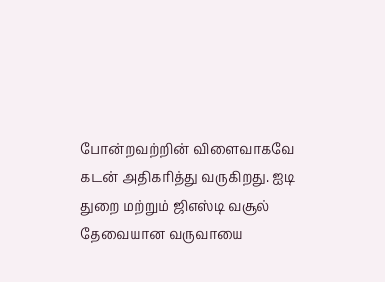போன்றவற்றின் விளைவாகவே கடன் அதிகரித்து வருகிறது. ஐடி துறை மற்றும் ஜிஎஸ்டி வசூல் தேவையான வருவாயை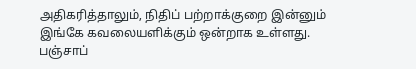அதிகரித்தாலும், நிதிப் பற்றாக்குறை இன்னும் இங்கே கவலையளிக்கும் ஒன்றாக உள்ளது.
பஞ்சாப்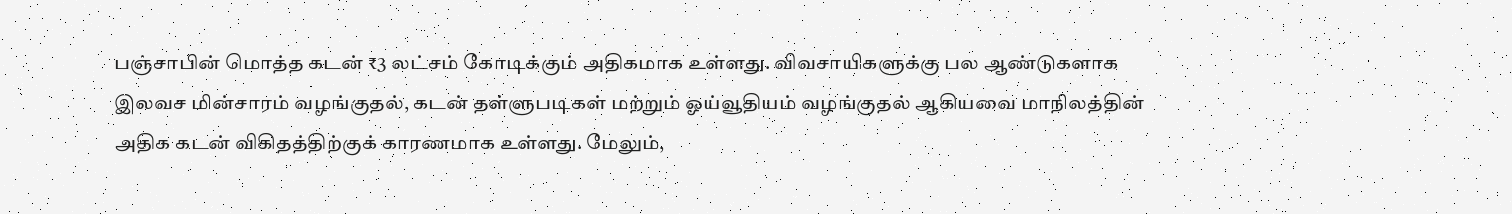பஞ்சாபின் மொத்த கடன் ₹3 லட்சம் கோடிக்கும் அதிகமாக உள்ளது. விவசாயிகளுக்கு பல ஆண்டுகளாக இலவச மின்சாரம் வழங்குதல், கடன் தள்ளுபடிகள் மற்றும் ஓய்வூதியம் வழங்குதல் ஆகியவை மாநிலத்தின் அதிக கடன் விகிதத்திற்குக் காரணமாக உள்ளது. மேலும்,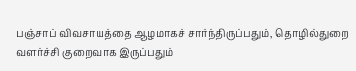பஞ்சாப் விவசாயத்தை ஆழமாகச் சார்ந்திருப்பதும், தொழில்துறை வளர்ச்சி குறைவாக இருப்பதும்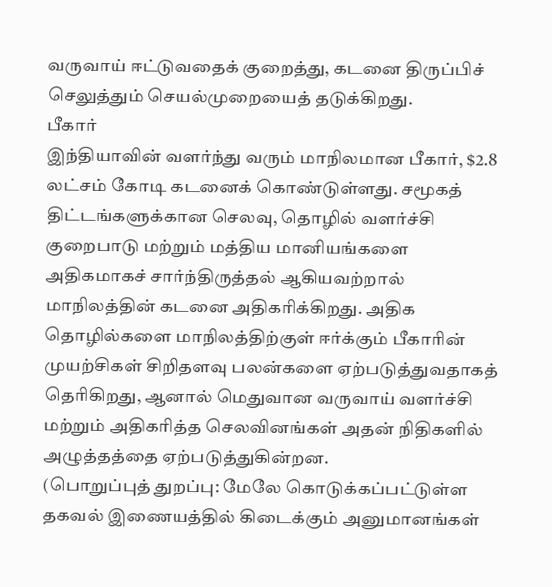வருவாய் ஈட்டுவதைக் குறைத்து, கடனை திருப்பிச் செலுத்தும் செயல்முறையைத் தடுக்கிறது.
பீகார்
இந்தியாவின் வளர்ந்து வரும் மாநிலமான பீகார், $2.8 லட்சம் கோடி கடனைக் கொண்டுள்ளது. சமூகத் திட்டங்களுக்கான செலவு, தொழில் வளர்ச்சி குறைபாடு மற்றும் மத்திய மானியங்களை அதிகமாகச் சார்ந்திருத்தல் ஆகியவற்றால் மாநிலத்தின் கடனை அதிகரிக்கிறது. அதிக தொழில்களை மாநிலத்திற்குள் ஈர்க்கும் பீகாரின் முயற்சிகள் சிறிதளவு பலன்களை ஏற்படுத்துவதாகத் தெரிகிறது, ஆனால் மெதுவான வருவாய் வளர்ச்சி மற்றும் அதிகரித்த செலவினங்கள் அதன் நிதிகளில் அழுத்தத்தை ஏற்படுத்துகின்றன.
(பொறுப்புத் துறப்பு: மேலே கொடுக்கப்பட்டுள்ள தகவல் இணையத்தில் கிடைக்கும் அனுமானங்கள்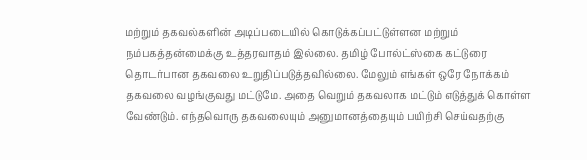மற்றும் தகவல்களின் அடிப்படையில் கொடுக்கப்பட்டுள்ளன மற்றும் நம்பகத்தன்மைக்கு உத்தரவாதம் இல்லை. தமிழ் போல்ட்ஸ்கை கட்டுரை தொடர்பான தகவலை உறுதிப்படுத்தவில்லை. மேலும் எங்கள் ஒரே நோக்கம் தகவலை வழங்குவது மட்டுமே. அதை வெறும் தகவலாக மட்டும் எடுத்துக் கொள்ள வேண்டும். எந்தவொரு தகவலையும் அனுமானத்தையும் பயிற்சி செய்வதற்கு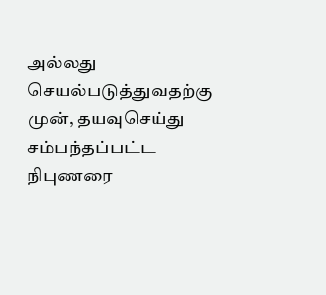அல்லது செயல்படுத்துவதற்கு முன், தயவுசெய்து சம்பந்தப்பட்ட நிபுணரை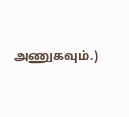அணுகவும்.)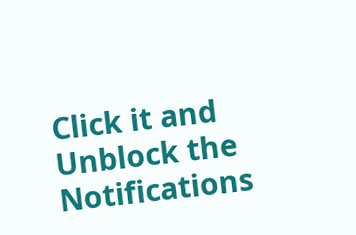Click it and Unblock the Notifications